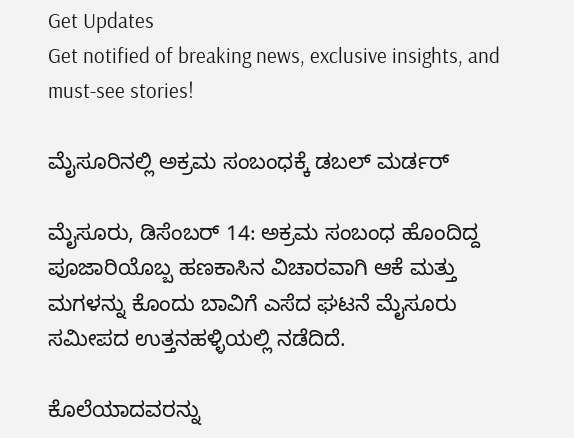Get Updates
Get notified of breaking news, exclusive insights, and must-see stories!

ಮೈಸೂರಿನಲ್ಲಿ ಅಕ್ರಮ ಸಂಬಂಧಕ್ಕೆ ಡಬಲ್ ಮರ್ಡರ್

ಮೈಸೂರು, ಡಿಸೆಂಬರ್ 14: ಅಕ್ರಮ ಸಂಬಂಧ ಹೊಂದಿದ್ದ ಪೂಜಾರಿಯೊಬ್ಬ ಹಣಕಾಸಿನ ವಿಚಾರವಾಗಿ ಆಕೆ ಮತ್ತು ಮಗಳನ್ನು ಕೊಂದು ಬಾವಿಗೆ ಎಸೆದ ಘಟನೆ ಮೈಸೂರು ಸಮೀಪದ ಉತ್ತನಹಳ್ಳಿಯಲ್ಲಿ ನಡೆದಿದೆ.

ಕೊಲೆಯಾದವರನ್ನು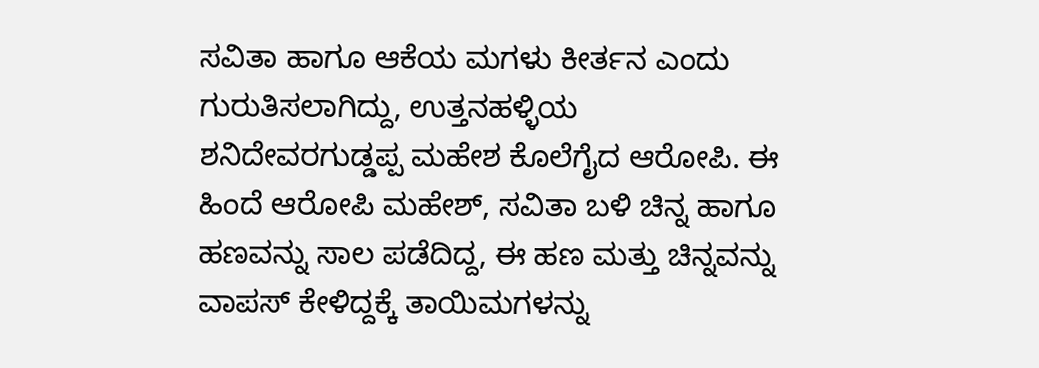ಸವಿತಾ ಹಾಗೂ ಆಕೆಯ ಮಗಳು ಕೀರ್ತನ ಎಂದು ಗುರುತಿಸಲಾಗಿದ್ದು, ಉತ್ತನಹಳ್ಳಿಯ ಶನಿದೇವರಗುಡ್ಡಪ್ಪ ಮಹೇಶ ಕೊಲೆಗೈದ ಆರೋಪಿ. ಈ ಹಿಂದೆ ಆರೋಪಿ ಮಹೇಶ್, ಸವಿತಾ ಬಳಿ ಚಿನ್ನ ಹಾಗೂ ಹಣವನ್ನು ಸಾಲ ಪಡೆದಿದ್ದ, ಈ ಹಣ ಮತ್ತು ಚಿನ್ನವನ್ನು ವಾಪಸ್ ಕೇಳಿದ್ದಕ್ಕೆ ತಾಯಿಮಗಳನ್ನು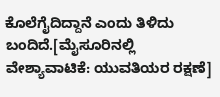ಕೊಲೆಗೈದಿದ್ದಾನೆ ಎಂದು ತಿಳಿದು ಬಂದಿದೆ.[ಮೈಸೂರಿನಲ್ಲಿ ವೇಶ್ಯಾವಾಟಿಕೆ: ಯುವತಿಯರ ರಕ್ಷಣೆ]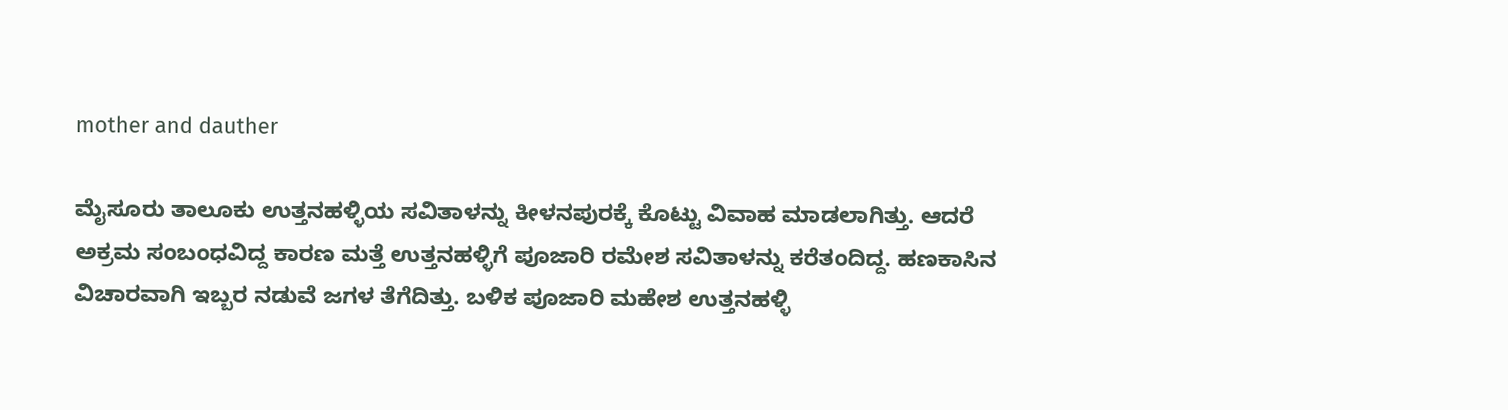mother and dauther

ಮೈಸೂರು ತಾಲೂಕು ಉತ್ತನಹಳ್ಳಿಯ ಸವಿತಾಳನ್ನು ಕೀಳನಪುರಕ್ಕೆ ಕೊಟ್ಟು ವಿವಾಹ ಮಾಡಲಾಗಿತ್ತು. ಆದರೆ ಅಕ್ರಮ ಸಂಬಂಧವಿದ್ದ ಕಾರಣ ಮತ್ತೆ ಉತ್ತನಹಳ್ಳಿಗೆ ಪೂಜಾರಿ ರಮೇಶ ಸವಿತಾಳನ್ನು ಕರೆತಂದಿದ್ದ. ಹಣಕಾಸಿನ ವಿಚಾರವಾಗಿ ಇಬ್ಬರ ನಡುವೆ ಜಗಳ ತೆಗೆದಿತ್ತು. ಬಳಿಕ ಪೂಜಾರಿ ಮಹೇಶ ಉತ್ತನಹಳ್ಳಿ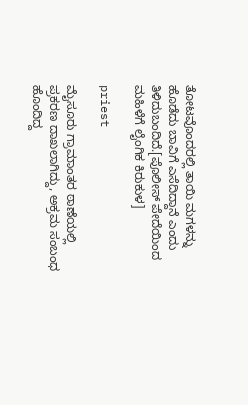ತೋಟವೊಂದರಲ್ಲಿ ತಾಯಿ ಮಗಳನ್ನು ಹೊಡೆದು ಬಾವಿಗೆ ಎಸೆದಿದ್ದಾನೆ ಎಂದು ತಿಳಿದುಬಂದಿದೆ.[ಪೊಲೀಸ್ ಪೇದೆಯಿಂದ ಮಹಿಳೆಗೆ ಲೈಂಗಿಕ ಕಿರುಕುಳ]

priest

ಮೈಸೂರು ಗ್ರಾಮಾಂತರ ಠಾಣೆಯಲ್ಲಿ ಪ್ರಕರಣ ದಾಖಲಾಗಿದ್ದು, ಅಕ್ರಮ ಸಂಬಂಧ ಹೊಂದಿದ್ದ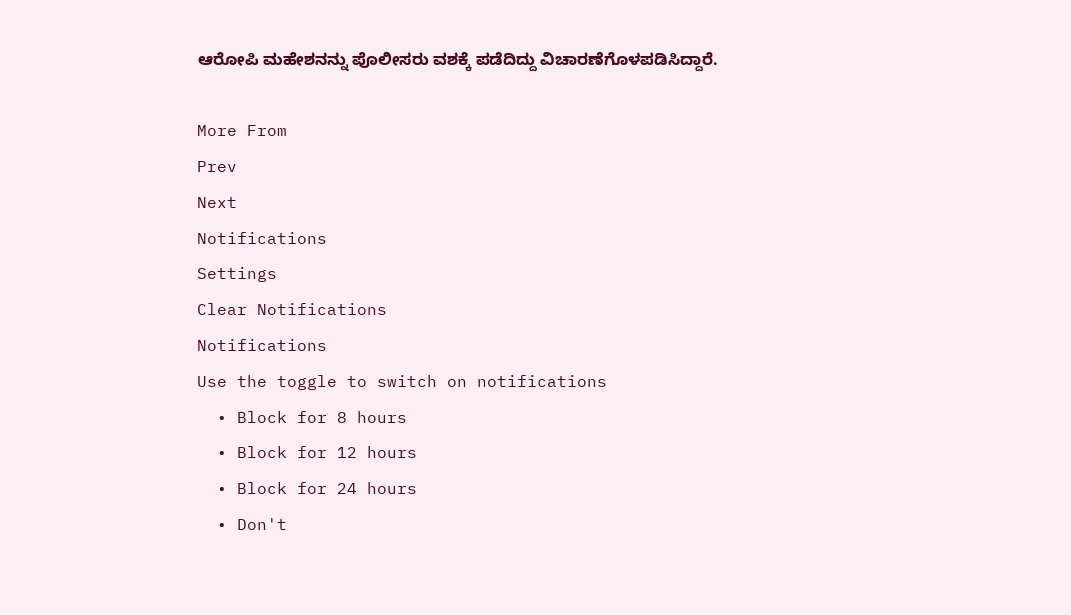ಆರೋಪಿ ಮಹೇಶನನ್ನು ಪೊಲೀಸರು ವಶಕ್ಕೆ ಪಡೆದಿದ್ದು ವಿಚಾರಣೆಗೊಳಪಡಿಸಿದ್ದಾರೆ.

More From
Prev
Next
Notifications
Settings
Clear Notifications
Notifications
Use the toggle to switch on notifications
  • Block for 8 hours
  • Block for 12 hours
  • Block for 24 hours
  • Don't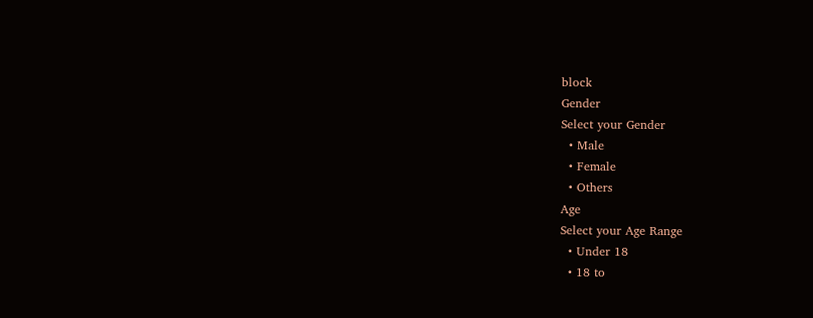block
Gender
Select your Gender
  • Male
  • Female
  • Others
Age
Select your Age Range
  • Under 18
  • 18 to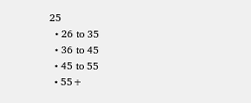25
  • 26 to 35
  • 36 to 45
  • 45 to 55
  • 55+